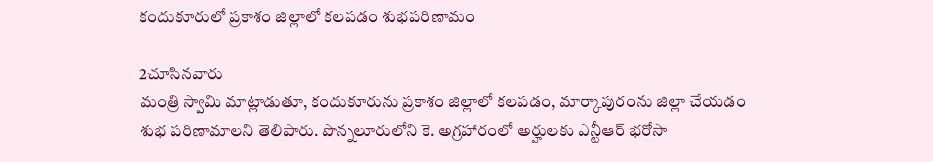కందుకూరులో ప్రకాశం జిల్లాలో కలపడం శుభపరిణామం

2చూసినవారు
మంత్రి స్వామి మాట్లాడుతూ, కందుకూరును ప్రకాశం జిల్లాలో కలపడం, మార్కాపురంను జిల్లా చేయడం శుభ పరిణామాలని తెలిపారు. పొన్నలూరులోని కె. అగ్రహారంలో అర్హులకు ఎన్టీఆర్ భరోసా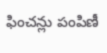ఫించన్లు పంపిణీ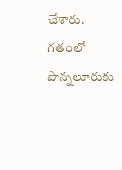చేశారు. గతంలో పొన్నలూరుకు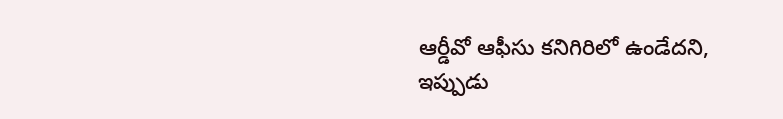ఆర్డీవో ఆఫీసు కనిగిరిలో ఉండేదని, ఇప్పుడు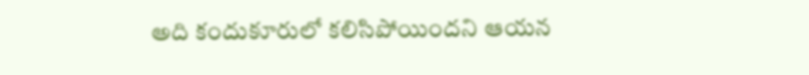అది కందుకూరులో కలిసిపోయిందని ఆయన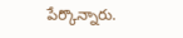పేర్కొన్నారు.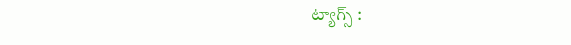ట్యాగ్స్ :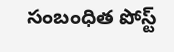సంబంధిత పోస్ట్